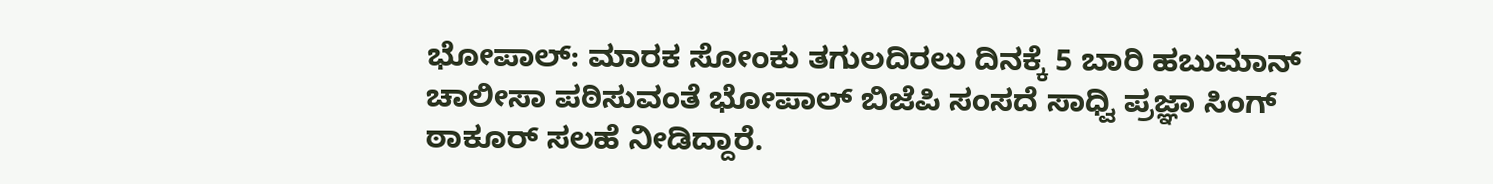ಭೋಪಾಲ್: ಮಾರಕ ಸೋಂಕು ತಗುಲದಿರಲು ದಿನಕ್ಕೆ 5 ಬಾರಿ ಹಬುಮಾನ್ ಚಾಲೀಸಾ ಪಠಿಸುವಂತೆ ಭೋಪಾಲ್ ಬಿಜೆಪಿ ಸಂಸದೆ ಸಾಧ್ವಿ ಪ್ರಜ್ಞಾ ಸಿಂಗ್ ಠಾಕೂರ್ ಸಲಹೆ ನೀಡಿದ್ದಾರೆ.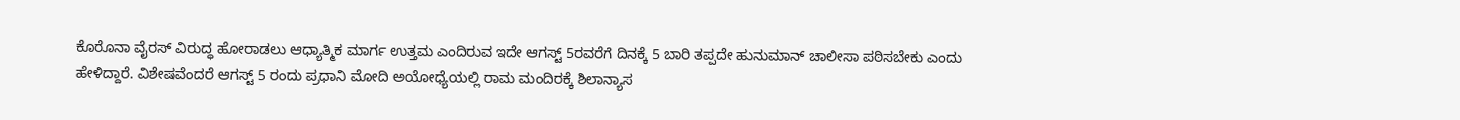ಕೊರೊನಾ ವೈರಸ್ ವಿರುದ್ಧ ಹೋರಾಡಲು ಆಧ್ಯಾತ್ಮಿಕ ಮಾರ್ಗ ಉತ್ತಮ ಎಂದಿರುವ ಇದೇ ಆಗಸ್ಟ್ 5ರವರೆಗೆ ದಿನಕ್ಕೆ 5 ಬಾರಿ ತಪ್ಪದೇ ಹುನುಮಾನ್ ಚಾಲೀಸಾ ಪಠಿಸಬೇಕು ಎಂದು ಹೇಳಿದ್ದಾರೆ. ವಿಶೇಷವೆಂದರೆ ಆಗಸ್ಟ್ 5 ರಂದು ಪ್ರಧಾನಿ ಮೋದಿ ಅಯೋಧ್ಯೆಯಲ್ಲಿ ರಾಮ ಮಂದಿರಕ್ಕೆ ಶಿಲಾನ್ಯಾಸ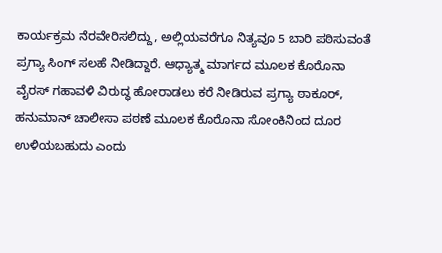ಕಾರ್ಯಕ್ರಮ ನೆರವೇರಿಸಲಿದ್ದು, ಅಲ್ಲಿಯವರೆಗೂ ನಿತ್ಯವೂ 5 ಬಾರಿ ಪಠಿಸುವಂತೆ ಪ್ರಗ್ಯಾ ಸಿಂಗ್ ಸಲಹೆ ನೀಡಿದ್ದಾರೆ. ಆಧ್ಯಾತ್ಮ ಮಾರ್ಗದ ಮೂಲಕ ಕೊರೊನಾ ವೈರಸ್ ಗಹಾವಳಿ ವಿರುದ್ಧ ಹೋರಾಡಲು ಕರೆ ನೀಡಿರುವ ಪ್ರಗ್ಯಾ ಠಾಕೂರ್, ಹನುಮಾನ್ ಚಾಲೀಸಾ ಪಠಣೆ ಮೂಲಕ ಕೊರೊನಾ ಸೋಂಕಿನಿಂದ ದೂರ ಉಳಿಯಬಹುದು ಎಂದು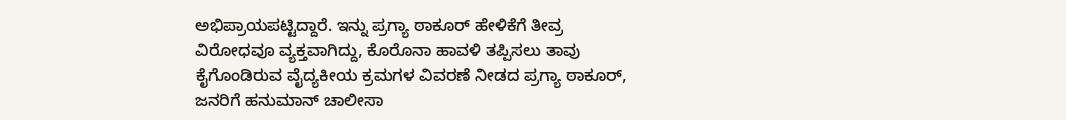ಅಭಿಪ್ರಾಯಪಟ್ಟಿದ್ದಾರೆ. ಇನ್ನು ಪ್ರಗ್ಯಾ ಠಾಕೂರ್ ಹೇಳಿಕೆಗೆ ತೀವ್ರ ವಿರೋಧವೂ ವ್ಯಕ್ತವಾಗಿದ್ದು, ಕೊರೊನಾ ಹಾವಳಿ ತಪ್ಪಿಸಲು ತಾವು ಕೈಗೊಂಡಿರುವ ವೈದ್ಯಕೀಯ ಕ್ರಮಗಳ ವಿವರಣೆ ನೀಡದ ಪ್ರಗ್ಯಾ ಠಾಕೂರ್, ಜನರಿಗೆ ಹನುಮಾನ್ ಚಾಲೀಸಾ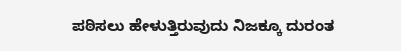ಪಠಿಸಲು ಹೇಳುತ್ತಿರುವುದು ನಿಜಕ್ಕೂ ದುರಂತ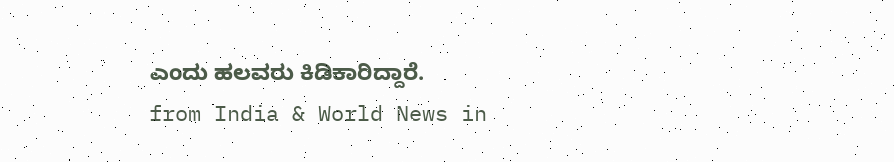ಎಂದು ಹಲವರು ಕಿಡಿಕಾರಿದ್ದಾರೆ.
from India & World News in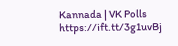Kannada | VK Polls https://ift.tt/3g1uvBj